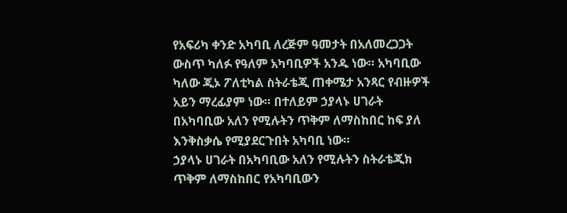የአፍሪካ ቀንድ አካባቢ ለረጅም ዓመታት በአለመረጋጋት ውስጥ ካለፉ የዓለም አካባቢዎች አንዱ ነው። አካባቢው ካለው ጂኦ ፖለቲካል ስትራቴጂ ጠቀሜታ አንጻር የብዙዎች አይን ማረፊያም ነው። በተለይም ኃያላኑ ሀገራት በአካባቢው አለን የሚሉትን ጥቅም ለማስከበር ከፍ ያለ እንቅስቃሴ የሚያደርጉበት አካባቢ ነው።
ኃያላኑ ሀገራት በአካባቢው አለን የሚሉትን ስትራቴጂክ ጥቅም ለማስከበር የአካባቢውን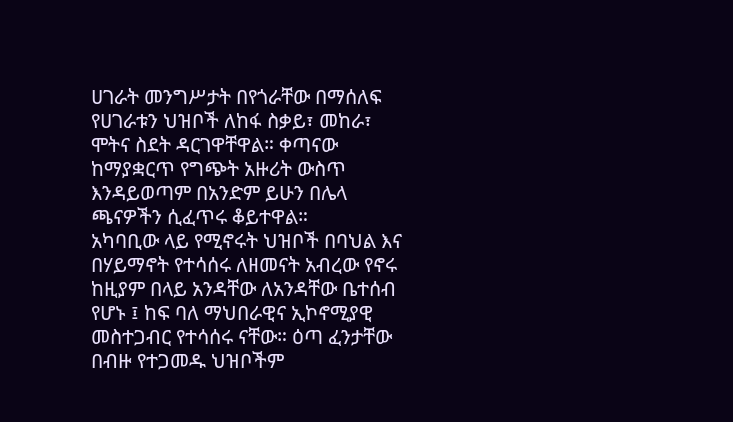ሀገራት መንግሥታት በየጎራቸው በማሰለፍ የሀገራቱን ህዝቦች ለከፋ ስቃይ፣ መከራ፣ ሞትና ስደት ዳርገዋቸዋል። ቀጣናው ከማያቋርጥ የግጭት አዙሪት ውስጥ እንዳይወጣም በአንድም ይሁን በሌላ ጫናዎችን ሲፈጥሩ ቆይተዋል።
አካባቢው ላይ የሚኖሩት ህዝቦች በባህል እና በሃይማኖት የተሳሰሩ ለዘመናት አብረው የኖሩ ከዚያም በላይ አንዳቸው ለአንዳቸው ቤተሰብ የሆኑ ፤ ከፍ ባለ ማህበራዊና ኢኮኖሚያዊ መስተጋብር የተሳሰሩ ናቸው። ዕጣ ፈንታቸው በብዙ የተጋመዱ ህዝቦችም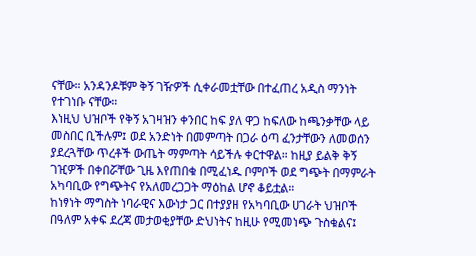ናቸው። አንዳንዶቹም ቅኝ ገዥዎች ሲቀራመቷቸው በተፈጠረ አዲስ ማንነት የተገነቡ ናቸው።
እነዚህ ህዝቦች የቅኝ አገዛዝን ቀንበር ከፍ ያለ ዋጋ ከፍለው ከጫንቃቸው ላይ መስበር ቢችሉም፤ ወደ አንድነት በመምጣት በጋራ ዕጣ ፈንታቸውን ለመወሰን ያደረጓቸው ጥረቶች ውጤት ማምጣት ሳይችሉ ቀርተዋል። ከዚያ ይልቅ ቅኝ ገዢዎች በቀበሯቸው ጊዜ እየጠበቁ በሚፈነዱ ቦምቦች ወደ ግጭት በማምራት አካባቢው የግጭትና የአለመረጋጋት ማዕከል ሆኖ ቆይቷል።
ከነፃነት ማግስት ነባራዊና እውነታ ጋር በተያያዘ የአካባቢው ሀገራት ህዝቦች በዓለም አቀፍ ደረጃ መታወቂያቸው ድህነትና ከዚሁ የሚመነጭ ጉስቁልና፤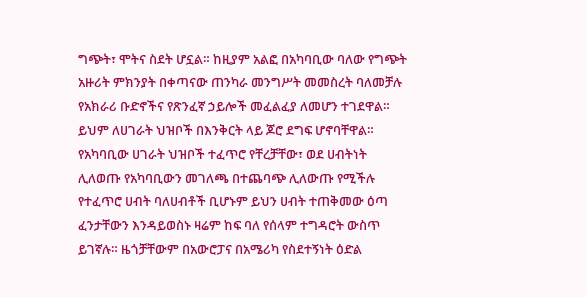ግጭት፣ ሞትና ስደት ሆኗል። ከዚያም አልፎ በአካባቢው ባለው የግጭት አዙሪት ምክንያት በቀጣናው ጠንካራ መንግሥት መመስረት ባለመቻሉ የአክራሪ ቡድኖችና የጽንፈኛ ኃይሎች መፈልፈያ ለመሆን ተገደዋል። ይህም ለሀገራት ህዝቦች በእንቅርት ላይ ጆሮ ደግፍ ሆኖባቸዋል።
የአካባቢው ሀገራት ህዝቦች ተፈጥሮ የቸረቻቸው፣ ወደ ሀብትነት ሊለወጡ የአካባቢውን መገለጫ በተጨባጭ ሊለውጡ የሚችሉ የተፈጥሮ ሀብት ባለሀብቶች ቢሆኑም ይህን ሀብት ተጠቅመው ዕጣ ፈንታቸውን እንዳይወስኑ ዛሬም ከፍ ባለ የሰላም ተግዳሮት ውስጥ ይገኛሉ። ዜጎቻቸውም በአውሮፓና በአሜሪካ የስደተኝነት ዕድል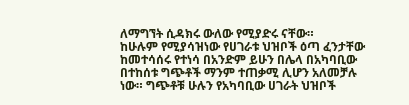ለማግኘት ሲዳክሩ ውለው የሚያድሩ ናቸው።
ከሁሉም የሚያሳዝነው የሀገራቱ ህዝቦች ዕጣ ፈንታቸው ከመተሳሰሩ የተነሳ በአንድም ይሁን በሌላ በአካባቢው በተከሰቱ ግጭቶች ማንም ተጠቃሚ ሊሆን አለመቻሉ ነው። ግጭቶቹ ሁሉን የአካባቢው ሀገራት ህዝቦች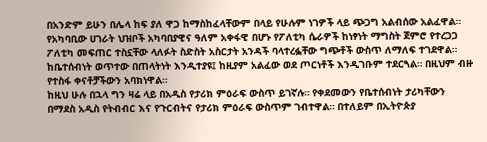በአንድም ይሁን በሌላ ከፍ ያለ ዋጋ ከማስከፈላቸውም በላይ የሁሉም ነገዎች ላይ ጭጋግ አልብሰው አልፈዋል።
የአካባቢው ሀገራት ህዝቦች አካባበያዊና ዓለም አቀፋዊ በሆኑ የፖለቲካ ሴራዎች ከነፃነት ማግስት ጀምሮ የተረጋጋ ፖለቲካ መፍጠር ተስኗቸው ላለፉት ስድስት አስርታት አንዳች ባላተረፏቸው ግጭቶች ውስጥ ለማለፍ ተገደዋል። ከቤተሰብነት ወጥተው በጠላትነት እንዲተያዩ፤ ከዚያም አልፈው ወደ ጦርነቶች እንዲገቡም ተደርጓል። በዚህም ብዙ የተስፋ ቀናቶቻችውን አባክነዋል።
ከዚህ ሁሉ በኋላ ግን ዛሬ ላይ በአዲስ የታሪክ ምዕራፍ ውስጥ ይገኛሉ። የቀደመውን የቤተሰብነት ታሪካቸውን በማደስ አዲስ የትብብር እና የጉርብትና የታሪክ ምዕራፍ ውስጥም ገብተዋል። በተለይም በኢትዮጵያ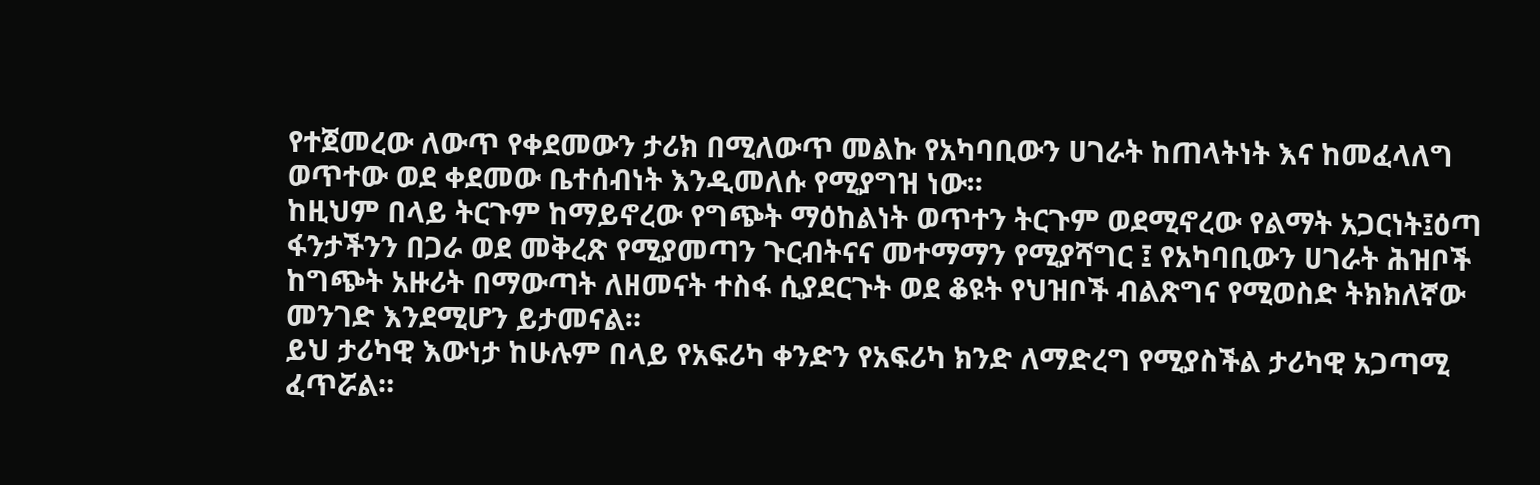የተጀመረው ለውጥ የቀደመውን ታሪክ በሚለውጥ መልኩ የአካባቢውን ሀገራት ከጠላትነት እና ከመፈላለግ ወጥተው ወደ ቀደመው ቤተሰብነት እንዲመለሱ የሚያግዝ ነው።
ከዚህም በላይ ትርጉም ከማይኖረው የግጭት ማዕከልነት ወጥተን ትርጉም ወደሚኖረው የልማት አጋርነት፤ዕጣ ፋንታችንን በጋራ ወደ መቅረጽ የሚያመጣን ጉርብትናና መተማማን የሚያሻግር ፤ የአካባቢውን ሀገራት ሕዝቦች ከግጭት አዙሪት በማውጣት ለዘመናት ተስፋ ሲያደርጉት ወደ ቆዩት የህዝቦች ብልጽግና የሚወስድ ትክክለኛው መንገድ እንደሚሆን ይታመናል።
ይህ ታሪካዊ እውነታ ከሁሉም በላይ የአፍሪካ ቀንድን የአፍሪካ ክንድ ለማድረግ የሚያስችል ታሪካዊ አጋጣሚ ፈጥሯል።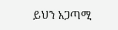ይህን አጋጣሚ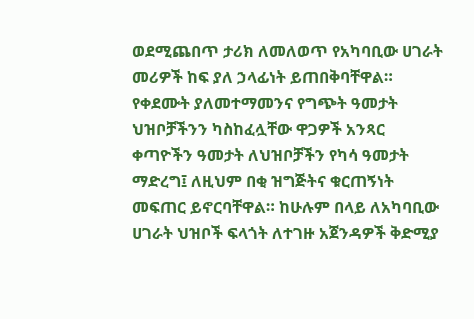ወደሚጨበጥ ታሪክ ለመለወጥ የአካባቢው ሀገራት መሪዎች ከፍ ያለ ኃላፊነት ይጠበቅባቸዋል።
የቀደሙት ያለመተማመንና የግጭት ዓመታት ህዝቦቻችንን ካስከፈሏቸው ዋጋዎች አንጻር ቀጣዮችን ዓመታት ለህዝቦቻችን የካሳ ዓመታት ማድረግ፤ ለዚህም በቂ ዝግጅትና ቁርጠኝነት መፍጠር ይኖርባቸዋል። ከሁሉም በላይ ለአካባቢው ሀገራት ህዝቦች ፍላጎት ለተገዙ አጀንዳዎች ቅድሚያ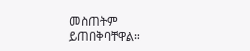መስጠትም ይጠበቅባቸዋል።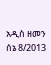አዲስ ዘመን ሰኔ 8/2013